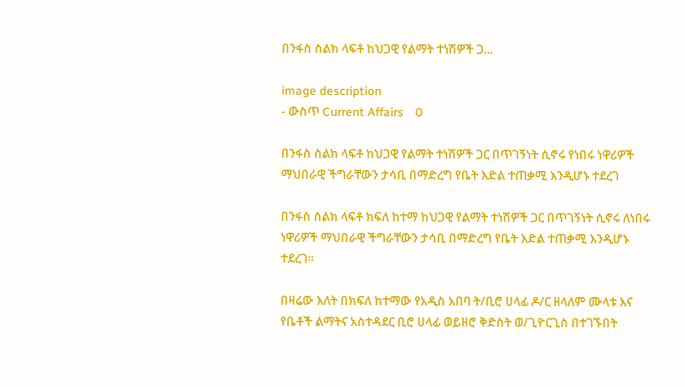በንፋስ ስልክ ላፍቶ ከህጋዊ የልማት ተነሽዎች ጋ...

image description
- ውስጥ Current Affairs    0

በንፋስ ስልክ ላፍቶ ከህጋዊ የልማት ተነሽዎች ጋር በጥገኝነት ሲኖሩ የነበሩ ነዋሪዎች ማህበራዊ ችግራቸውን ታሳቢ በማድረግ የቤት እድል ተጠቃሚ እንዲሆኑ ተደረገ

በንፋስ ስልክ ላፍቶ ክፍለ ከተማ ከህጋዊ የልማት ተነሽዎች ጋር በጥገኝነት ሲኖሩ ለነበሩ ነዋሪዎች ማህበራዊ ችግራቸውን ታሳቢ በማድረግ የቤት እድል ተጠቃሚ እንዲሆኑ ተደረገ።

በዛሬው እለት በክፍለ ከተማው የአዲስ አበባ ት/ቢሮ ሀላፊ ዶ/ር ዘላለም ሙላቱ እና የቤቶች ልማትና አስተዳደር ቢሮ ሀላፊ ወይዘሮ ቅድስት ወ/ጊዮርጊስ በተገኙበት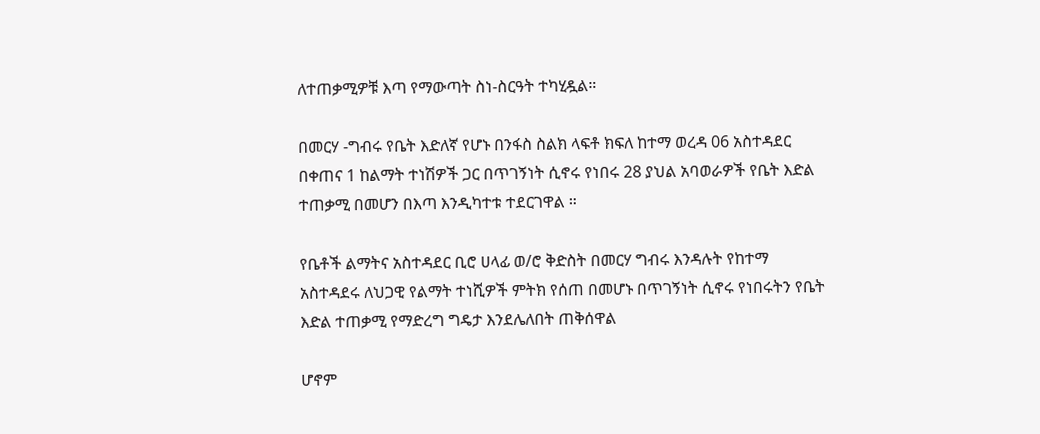ለተጠቃሚዎቹ እጣ የማውጣት ስነ-ስርዓት ተካሂዷል።

በመርሃ -ግብሩ የቤት እድለኛ የሆኑ በንፋስ ስልክ ላፍቶ ክፍለ ከተማ ወረዳ 06 አስተዳደር በቀጠና 1 ከልማት ተነሽዎች ጋር በጥገኝነት ሲኖሩ የነበሩ 28 ያህል አባወራዎች የቤት እድል ተጠቃሚ በመሆን በእጣ እንዲካተቱ ተደርገዋል ።

የቤቶች ልማትና አስተዳደር ቢሮ ሀላፊ ወ/ሮ ቅድስት በመርሃ ግብሩ እንዳሉት የከተማ አስተዳደሩ ለህጋዊ የልማት ተነሺዎች ምትክ የሰጠ በመሆኑ በጥገኝነት ሲኖሩ የነበሩትን የቤት እድል ተጠቃሚ የማድረግ ግዴታ እንደሌለበት ጠቅሰዋል

ሆኖም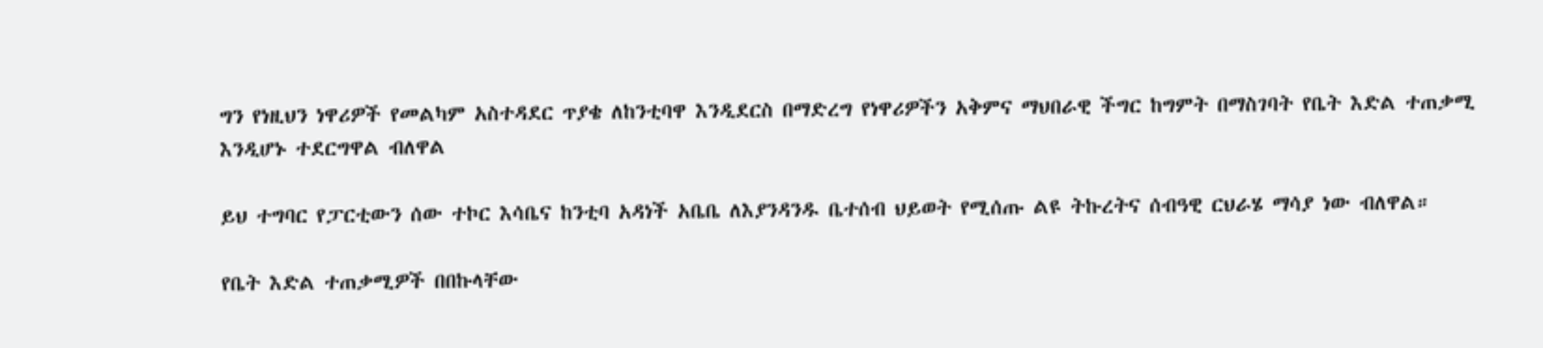ግን የነዚህን ነዋሪዎች የመልካም አስተዳደር ጥያቄ ለከንቲባዋ እንዲደርስ በማድረግ የነዋሪዎችን አቅምና ማህበራዊ ችግር ከግምት በማስገባት የቤት እድል ተጠቃሚ እንዲሆኑ ተደርግዋል ብለዋል

ይህ ተግባር የፓርቲውን ሰው ተኮር እሳቤና ከንቲባ አዳነች አቤቤ ለእያንዳንዱ ቤተሰብ ህይወት የሚሰጡ ልዩ ትኩረትና ሰብዓዊ ርህራሄ ማሳያ ነው ብለዋል።

የቤት እድል ተጠቃሚዎች በበኩላቸው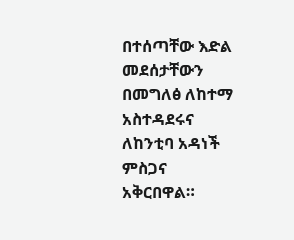በተሰጣቸው እድል መደሰታቸውን በመግለፅ ለከተማ አስተዳደሩና ለከንቲባ አዳነች ምስጋና አቅርበዋል።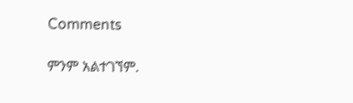Comments

ምንም አልተገኘም.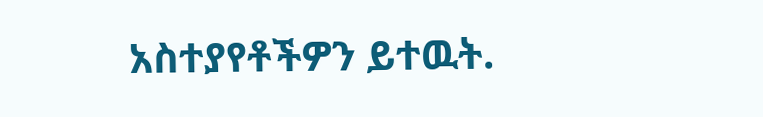አስተያየቶችዎን ይተዉት.